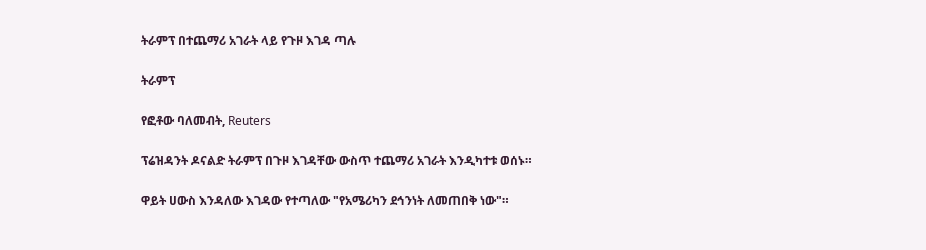ትራምፕ በተጨማሪ አገራት ላይ የጉዞ እገዳ ጣሉ

ትራምፕ

የፎቶው ባለመብት, Reuters

ፕሬዝዳንት ዶናልድ ትራምፕ በጉዞ እገዳቸው ውስጥ ተጨማሪ አገራት እንዲካተቱ ወሰኑ።

ዋይት ሀውስ እንዳለው እገዳው የተጣለው "የአሜሪካን ደኅንነት ለመጠበቅ ነው"።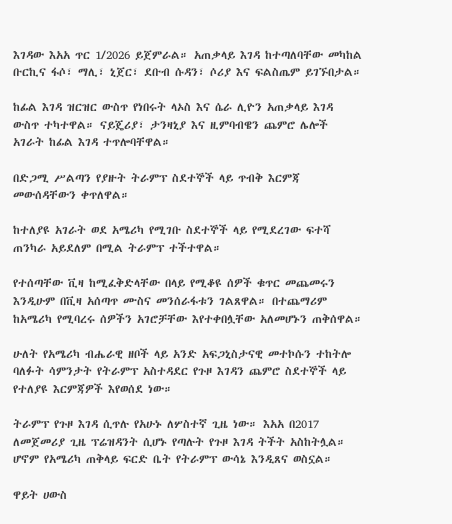እገዳው እአአ ጥር 1/2026 ይጀምራል። አጠቃላይ እገዳ ከተጣለባቸው መካከል ቡርኪና ፋሶ፣ ማሊ፣ ኒጀር፣ ደቡብ ሱዳን፣ ሶሪያ እና ፍልስጤም ይገኙበታል።

ከፊል እገዳ ዝርዝር ውስጥ የነበሩት ላኦስ እና ሴራ ሊዮን አጠቃላይ እገዳ ውስጥ ተካተዋል። ናይጄሪያ፣ ታንዛኒያ እና ዚምባብዌን ጨምሮ ሌሎች አገራት ከፊል እገዳ ተጥሎባቸዋል።

በድጋሚ ሥልጣን የያዙት ትራምፕ ስደተኞች ላይ ጥብቅ እርምጃ መውሰዳቸውን ቀጥለዋል።

ከተለያዩ አገራት ወደ አሜሪካ የሚገቡ ስደተኞች ላይ የሚደረገው ፍተሻ ጠንካራ አይደለም በሚል ትራምፕ ተችተዋል።

የተሰጣቸው ቪዛ ከሚፈቅድላቸው በላይ የሚቆዩ ሰዎች ቁጥር መጨመሩን እንዲሁም በቪዛ አሰጣጥ ሙስና መንሰራፋቱን ገልጸዋል። በተጨማሪም ከአሜሪካ የሚባረሩ ሰዎችን አገሮቻቸው እየተቀበሏቸው አለመሆኑን ጠቅሰዋል።

ሁለት የአሜሪካ ብሔራዊ ዘቦች ላይ አንድ አፍጋኒስታናዊ መተኮሱን ተከትሎ ባለፉት ሳምንታት የትራምፕ አስተዳደር የጉዞ እገዳን ጨምሮ ስደተኞች ላይ የተለያዩ እርምጃዎች እየወሰደ ነው።

ትራምፕ የጉዞ እገዳ ሲጥሉ የአሁኑ ለሦስተኛ ጊዜ ነው። እአአ በ2017 ለመጀመሪያ ጊዜ ፕሬዝዳንት ሲሆኑ የጣሉት የጉዞ እገዳ ትችት አስከትሏል። ሆኖም የአሜሪካ ጠቅላይ ፍርድ ቤት የትራምፕ ውሳኔ እንዲጸና ወስኗል።

ዋይት ሀውስ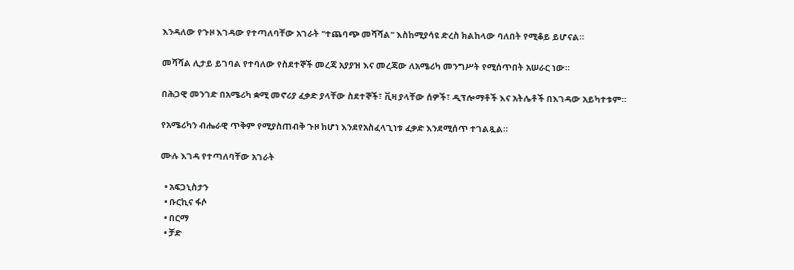እንዳለው የጉዞ እገዳው የተጣለባቸው አገራት "ተጨባጭ መሻሻል" እስከሚያሳዩ ድረስ ክልከላው ባለበት የሚቆይ ይሆናል።

መሻሻል ሊታይ ይገባል የተባለው የስደተኞች መረጃ አያያዝ እና መረጃው ለአሜሪካ መንግሥት የሚሰጥበት አሠራር ነው።

በሕጋዊ መንገድ በአሜሪካ ቋሚ መኖሪያ ፈቃድ ያላቸው ስደተኞች፣ ቪዛ ያላቸው ሰዎች፣ ዲፕሎማቶች እና አትሌቶች በእገዳው አይካተቱም።

የአሜሪካን ብሔራዊ ጥቅም የሚያስጠብቅ ጉዞ ከሆነ እንደየአስፈላጊነቱ ፈቃድ እንደሚሰጥ ተገልጿል።

ሙሉ እገዳ የተጣለባቸው አገራት

  • አፍጋኒስታን
  • ቡርኪና ፋሶ
  • በርማ
  • ቻድ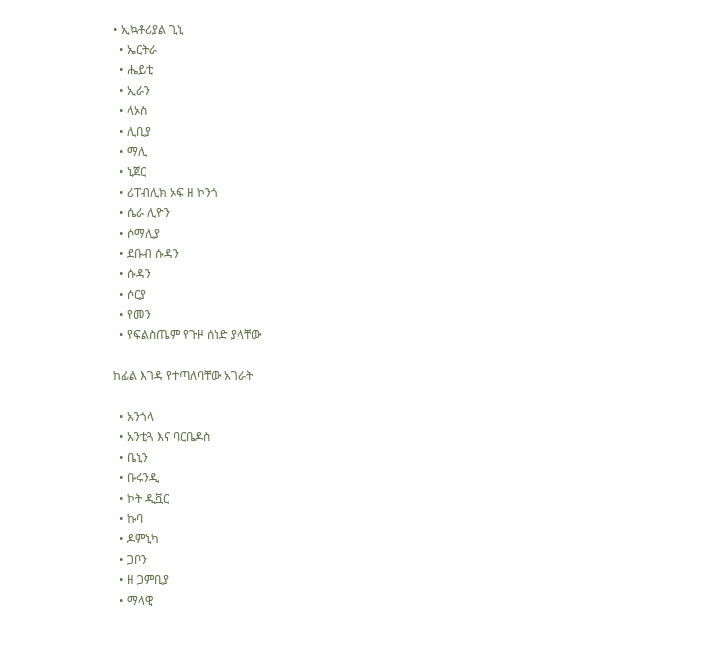• ኢኳቶሪያል ጊኒ
  • ኤርትራ
  • ሔይቲ
  • ኢራን
  • ላኦስ
  • ሊቢያ
  • ማሊ
  • ኒጀር
  • ሪፐብሊክ ኦፍ ዘ ኮንጎ
  • ሴራ ሊዮን
  • ሶማሊያ
  • ደቡብ ሱዳን
  • ሱዳን
  • ሶርያ
  • የመን
  • የፍልስጤም የጉዞ ሰነድ ያላቸው

ከፊል እገዳ የተጣለባቸው አገራት

  • አንጎላ
  • አንቲጓ እና ባርቤዶስ
  • ቤኒን
  • ቡሩንዲ
  • ኮት ዲቯር
  • ኩባ
  • ዶምኒካ
  • ጋቦን
  • ዘ ጋምቢያ
  • ማላዊ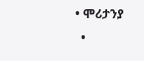• ሞሪታንያ
  •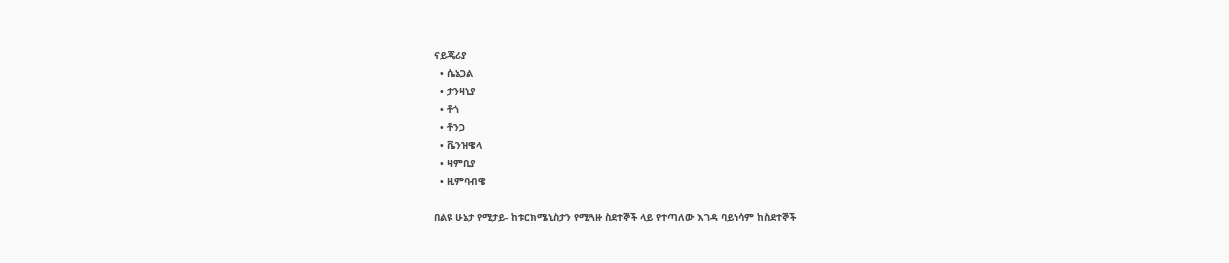ናይጄሪያ
  • ሴኔጋል
  • ታንዛኒያ
  • ቶጎ
  • ቶንጋ
  • ቬንዝዌላ
  • ዛምቢያ
  • ዚምባብዌ

በልዩ ሁኔታ የሚታይ- ከቱርክሜኒስታን የሚጓዙ ስደተኞች ላይ የተጣለው እገዳ ባይነሳም ከስደተኞች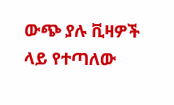ውጭ ያሉ ቪዛዎች ላይ የተጣለው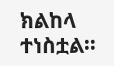ክልከላ ተነስቷል።